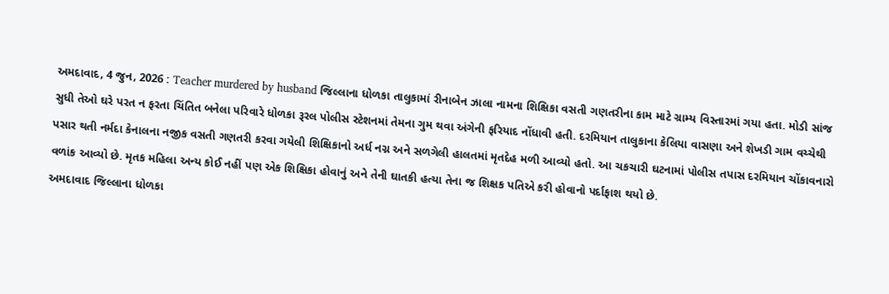અમદાવાદ, 4 જુન, 2026 : Teacher murdered by husband જિલ્લાના ધોળકા તાલુકામાં રીનાબેન ઝાલા નામના શિક્ષિકા વસતી ગણતરીના કામ માટે ગ્રામ્ય વિસ્તારમાં ગયા હતા. મોડી સાંજ સુધી તેઓ ઘરે પરત ન ફરતા ચિંતિત બનેલા પરિવારે ધોળકા રૂરલ પોલીસ સ્ટેશનમાં તેમના ગુમ થવા અંગેની ફરિયાદ નોંધાવી હતી. દરમિયાન તાલુકાના કેલિયા વાસણા અને શેખડી ગામ વચ્ચેથી પસાર થતી નર્મદા કેનાલના નજીક વસતી ગણતરી કરવા ગયેલી શિક્ષિકાનો અર્ધ નગ્ન અને સળગેલી હાલતમાં મૃતદેહ મળી આવ્યો હતો. આ ચકચારી ઘટનામાં પોલીસ તપાસ દરમિયાન ચોંકાવનારો વળાંક આવ્યો છે. મૃતક મહિલા અન્ય કોઈ નહીં પણ એક શિક્ષિકા હોવાનું અને તેની ઘાતકી હત્યા તેના જ શિક્ષક પતિએ કરી હોવાનો પર્દાફાશ થયો છે.
અમદાવાદ જિલ્લાના ધોળકા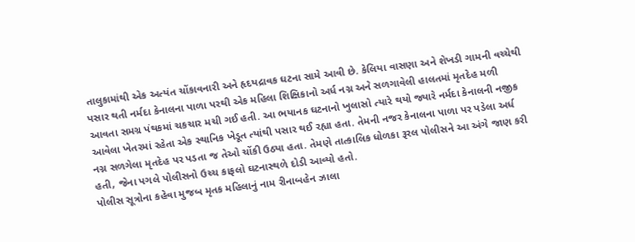તાલુકામાંથી એક અત્યંત ચોંકાવનારી અને હૃદયદ્રાવક ઘટના સામે આવી છે. કેલિયા વાસણા અને શેખડી ગામની વચ્ચેથી પસાર થતી નર્મદા કેનાલના પાળા પરથી એક મહિલા શિક્ષિકાનો અર્ધ નગ્ન અને સળગાવેલી હાલતમાં મૃતદેહ મળી આવતા સમગ્ર પંથકમાં ચકચાર મચી ગઈ હતી. આ ભયાનક ઘટનાનો ખુલાસો ત્યારે થયો જ્યારે નર્મદા કેનાલની નજીક આવેલા ખેતરમાં રહેતા એક સ્થાનિક ખેડૂત ત્યાંથી પસાર થઈ રહ્યા હતા. તેમની નજર કેનાલના પાળા પર પડેલા અર્ધ નગ્ન સળગેલા મૃતદેહ પર પડતા જ તેઓ ચોંકી ઉઠ્યા હતા. તેમણે તાત્કાલિક ધોળકા રૂરલ પોલીસને આ અંગે જાણ કરી હતી, જેના પગલે પોલીસનો ઉચ્ચ કાફલો ઘટનાસ્થળે દોડી આવ્યો હતો.
પોલીસ સૂત્રોના કહેવા મુજબ મૃતક મહિલાનું નામ રીનાબહેન ઝાલા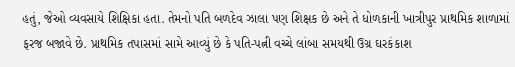હતું, જેઓ વ્યવસાયે શિક્ષિકા હતા. તેમનો પતિ બળદેવ ઝાલા પણ શિક્ષક છે અને તે ધોળકાની ખાત્રીપુર પ્રાથમિક શાળામાં ફરજ બજાવે છે. પ્રાથમિક તપાસમાં સામે આવ્યું છે કે પતિ-પત્ની વચ્ચે લાંબા સમયથી ઉગ્ર ઘરકંકાશ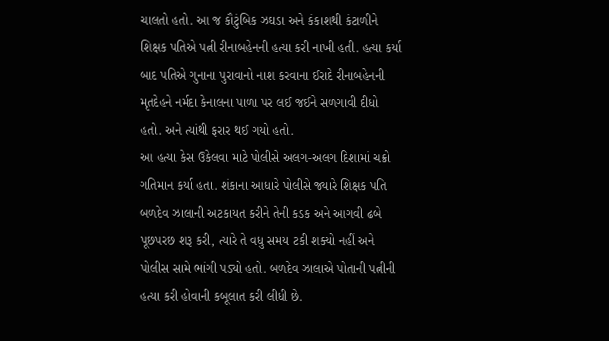ચાલતો હતો. આ જ કૌટુંબિક ઝઘડા અને કંકાશથી કંટાળીને શિક્ષક પતિએ પત્ની રીનાબહેનની હત્યા કરી નાખી હતી. હત્યા કર્યા બાદ પતિએ ગુનાના પુરાવાનો નાશ કરવાના ઈરાદે રીનાબહેનની મૃતદેહને નર્મદા કેનાલના પાળા પર લઈ જઈને સળગાવી દીધો હતો. અને ત્યાંથી ફરાર થઈ ગયો હતો.
આ હત્યા કેસ ઉકેલવા માટે પોલીસે અલગ-અલગ દિશામાં ચક્રો ગતિમાન કર્યા હતા. શંકાના આધારે પોલીસે જ્યારે શિક્ષક પતિ બળદેવ ઝાલાની અટકાયત કરીને તેની કડક અને આગવી ઢબે પૂછપરછ શરૂ કરી, ત્યારે તે વધુ સમય ટકી શક્યો નહીં અને પોલીસ સામે ભાંગી પડ્યો હતો. બળદેવ ઝાલાએ પોતાની પત્નીની હત્યા કરી હોવાની કબૂલાત કરી લીધી છે.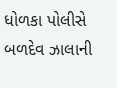ધોળકા પોલીસે બળદેવ ઝાલાની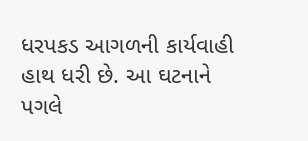ધરપકડ આગળની કાર્યવાહી હાથ ધરી છે. આ ઘટનાને પગલે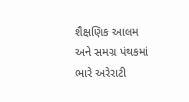શૈક્ષણિક આલમ અને સમગ્ર પંથકમાં ભારે અરેરાટી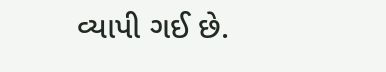વ્યાપી ગઈ છે.